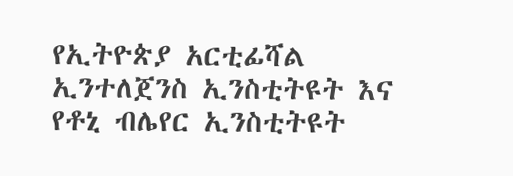የኢትዮጵያ አርቲፊሻል ኢንተለጀንስ ኢንስቲትዩት እና የቶኒ ብሌየር ኢንስቲትዩት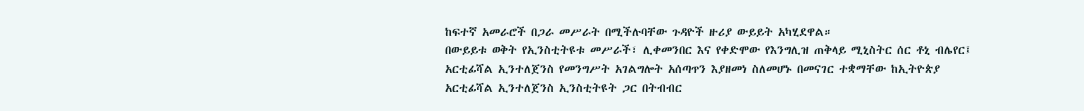ከፍተኛ አመራሮች በጋራ መሥራት በሚችሉባቸው ጉዳዮች ዙሪያ ውይይት አካሂደዋል።
በውይይቱ ወቅት የኢንስቲትዩቱ መሥራች፣ ሊቀመንበር እና የቀድሞው የእንግሊዝ ጠቅላይ ሚኒስትር ሰር ቶኒ ብሌየር፤ አርቲፊሻል ኢንተለጀንስ የመንግሥት አገልግሎት አሰጣጥን እያዘመነ ስለመሆኑ በመናገር ተቋማቸው ከኢትዮጵያ አርቲፊሻል ኢንተለጀንስ ኢንስቲትዩት ጋር በትብብር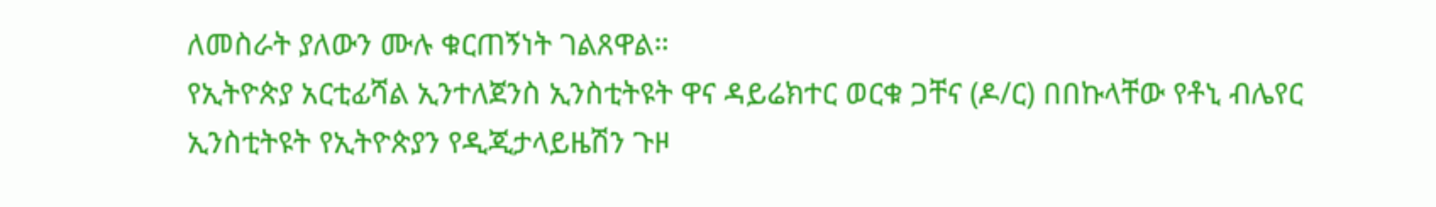ለመስራት ያለውን ሙሉ ቁርጠኝነት ገልጸዋል።
የኢትዮጵያ አርቲፊሻል ኢንተለጀንስ ኢንስቲትዩት ዋና ዳይሬክተር ወርቁ ጋቸና (ዶ/ር) በበኩላቸው የቶኒ ብሌየር ኢንስቲትዩት የኢትዮጵያን የዲጂታላይዜሽን ጉዞ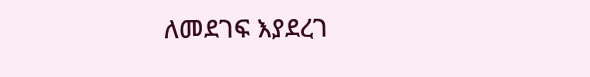ለመደገፍ እያደረገ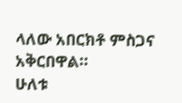ላለው አበርክቶ ምስጋና አቅርበዋል።
ሁለቱ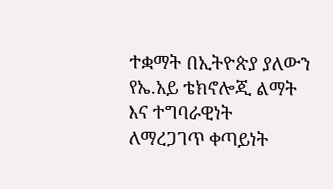ተቋማት በኢትዮጵያ ያለውን የኤ.አይ ቴክኖሎጂ ልማት እና ተግባራዊነት ለማረጋገጥ ቀጣይነት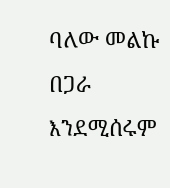ባለው መልኩ በጋራ እንደሚሰሩም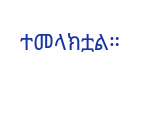ተመላክቷል።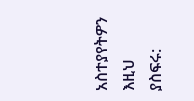አስተያየትዎን እዚህ ያስፍሩ: